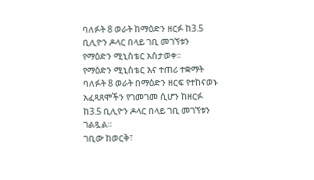ባለፉት 8 ወራት ከማዕድን ዘርፉ ከ3.5 ቢሊዮን ዶላር በላይ ገቢ መገኘቱን የማዕድን ሚኒስቴር አስታወቀ፡፡
የማዕድን ሚኒስቴር እና ተጠሪ ተቋማት ባለፉት 8 ወራት በማዕድን ዘርፍ የተከናወኑ አፈጻጸሞችን የገመገመ ሲሆን ከዘርፉ ከ3.5 ቢሊዮን ዶላር በላይ ገቢ መገኘቱን ገልጿል።
ገቢው ከወርቅ፣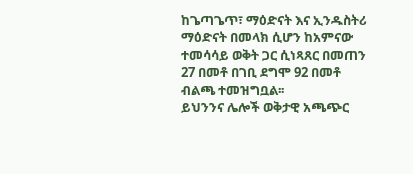ከጌጣጌጥ፣ ማዕድናት እና ኢንዱስትሪ ማዕድናት በመላክ ሲሆን ከአምናው ተመሳሳይ ወቅት ጋር ሲነጻጸር በመጠን 27 በመቶ በገቢ ደግሞ 92 በመቶ ብልጫ ተመዝግቧል፡፡
ይህንንና ሌሎች ወቅታዊ አጫጭር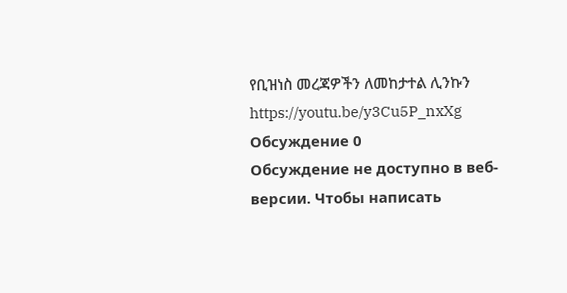የቢዝነስ መረጃዎችን ለመከታተል ሊንኩን
https://youtu.be/y3Cu5P_nxXg
Обсуждение 0
Обсуждение не доступно в веб-версии. Чтобы написать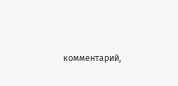комментарий,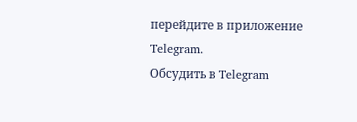перейдите в приложение Telegram.
Обсудить в Telegram